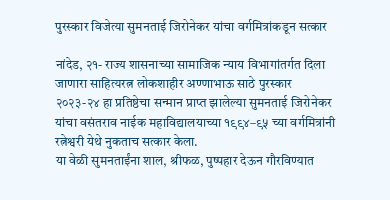पुरस्कार विजेत्या सुमनताई जिरोनेकर यांचा वर्गमित्रांकडून सत्कार

नांदेड, २१- राज्य शासनाच्या सामाजिक न्याय विभागांतर्गत दिला जाणारा साहित्यरत्न लोकशाहीर अण्णाभाऊ साठे पुरस्कार २०२३-२४ हा प्रतिष्ठेचा सन्मान प्राप्त झालेल्या सुमनताई जिरोनेकर यांचा वसंतराव नाईक महाविद्यालयाच्या १९९४–९५ च्या वर्गमित्रांनी रत्नेश्वरी येथे नुकताच सत्कार केला.
या वेळी सुमनताईंना शाल, श्रीफळ, पुष्पहार देऊन गौरविण्यात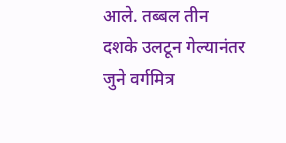आले. तब्बल तीन दशके उलटून गेल्यानंतर जुने वर्गमित्र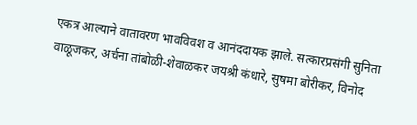एकत्र आल्याने वातावरण भावविवश व आनंददायक झाले. सत्कारप्रसंगी सुनिता वाळूजकर, अर्चना तांबोळी-शेवाळकर जयश्री कंधारे, सुषमा बोरीकर, विनोद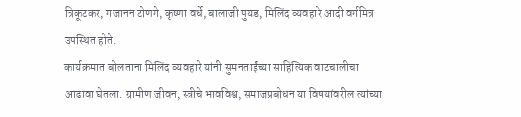त्रिकूटकर, गजानन टोणगे, कृष्णा वर्धे, बालाजी पुयड, मिलिंद व्यवहारे आदी वर्गमित्र उपस्थित होते.
कार्यक्रमात बोलताना मिलिंद व्यवहारे यांनी सुमनताईंच्या साहित्यिक वाटचालीचा आढावा घेतला. ग्रामीण जीवन, स्त्रीचे भावविश्व, समाजप्रबोधन या विषयांवरील त्यांच्या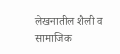लेखनातील शैली व सामाजिक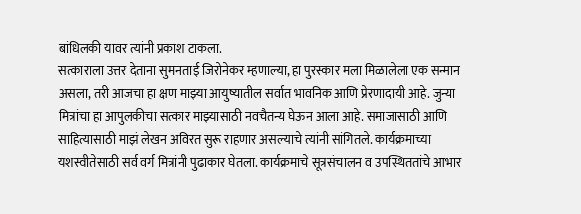बांधिलकी यावर त्यांनी प्रकाश टाकला.
सत्काराला उत्तर देताना सुमनताई जिरोनेकर म्हणाल्या, हा पुरस्कार मला मिळालेला एक सन्मान असला, तरी आजचा हा क्षण माझ्या आयुष्यातील सर्वात भावनिक आणि प्रेरणादायी आहे. जुन्या मित्रांचा हा आपुलकीचा सत्कार माझ्यासाठी नवचैतन्य घेऊन आला आहे. समाजासाठी आणि साहित्यासाठी माझं लेखन अविरत सुरू राहणार असल्याचे त्यांनी सांगितले. कार्यक्रमाच्या यशस्वीतेसाठी सर्व वर्ग मित्रांनी पुढाकार घेतला. कार्यक्रमाचे सूत्रसंचालन व उपस्थिततांचे आभार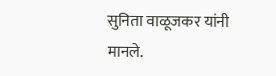सुनिता वाळूजकर यांनी मानले.